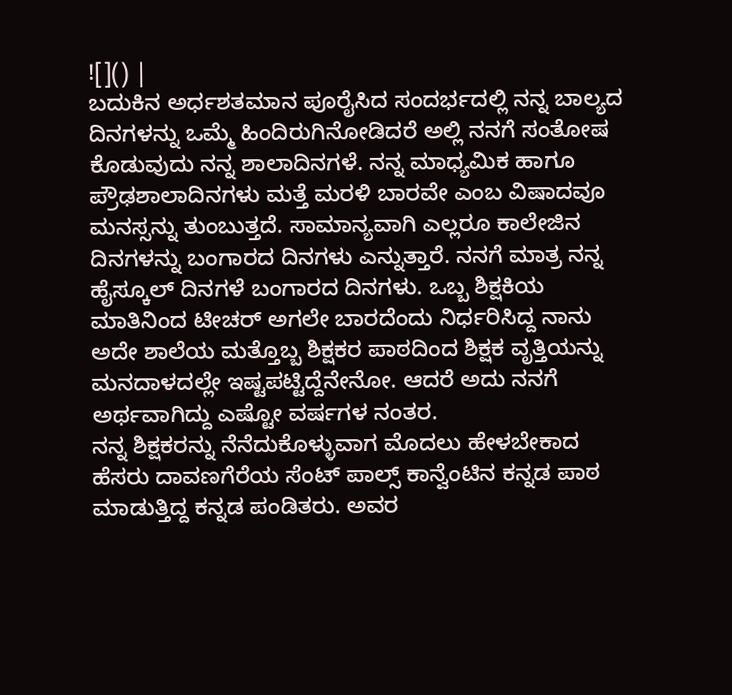![]() |
ಬದುಕಿನ ಅರ್ಧಶತಮಾನ ಪೂರೈಸಿದ ಸಂದರ್ಭದಲ್ಲಿ ನನ್ನ ಬಾಲ್ಯದ ದಿನಗಳನ್ನು ಒಮ್ಮೆ ಹಿಂದಿರುಗಿನೋಡಿದರೆ ಅಲ್ಲಿ ನನಗೆ ಸಂತೋಷ ಕೊಡುವುದು ನನ್ನ ಶಾಲಾದಿನಗಳೆ. ನನ್ನ ಮಾಧ್ಯಮಿಕ ಹಾಗೂ ಪ್ರೌಢಶಾಲಾದಿನಗಳು ಮತ್ತೆ ಮರಳಿ ಬಾರವೇ ಎಂಬ ವಿಷಾದವೂ ಮನಸ್ಸನ್ನು ತುಂಬುತ್ತದೆ. ಸಾಮಾನ್ಯವಾಗಿ ಎಲ್ಲರೂ ಕಾಲೇಜಿನ ದಿನಗಳನ್ನು ಬಂಗಾರದ ದಿನಗಳು ಎನ್ನುತ್ತಾರೆ. ನನಗೆ ಮಾತ್ರ ನನ್ನ ಹೈಸ್ಕೂಲ್ ದಿನಗಳೆ ಬಂಗಾರದ ದಿನಗಳು. ಒಬ್ಬ ಶಿಕ್ಷಕಿಯ ಮಾತಿನಿಂದ ಟೀಚರ್ ಅಗಲೇ ಬಾರದೆಂದು ನಿರ್ಧರಿಸಿದ್ದ ನಾನು ಅದೇ ಶಾಲೆಯ ಮತ್ತೊಬ್ಬ ಶಿಕ್ಷಕರ ಪಾಠದಿಂದ ಶಿಕ್ಷಕ ವೃತ್ತಿಯನ್ನು ಮನದಾಳದಲ್ಲೇ ಇಷ್ಟಪಟ್ಟಿದ್ದೆನೇನೋ. ಆದರೆ ಅದು ನನಗೆ ಅರ್ಥವಾಗಿದ್ದು ಎಷ್ಟೋ ವರ್ಷಗಳ ನಂತರ.
ನನ್ನ ಶಿಕ್ಷಕರನ್ನು ನೆನೆದುಕೊಳ್ಳುವಾಗ ಮೊದಲು ಹೇಳಬೇಕಾದ ಹೆಸರು ದಾವಣಗೆರೆಯ ಸೆಂಟ್ ಪಾಲ್ಸ್ ಕಾನ್ವೆಂಟಿನ ಕನ್ನಡ ಪಾಠ ಮಾಡುತ್ತಿದ್ದ ಕನ್ನಡ ಪಂಡಿತರು. ಅವರ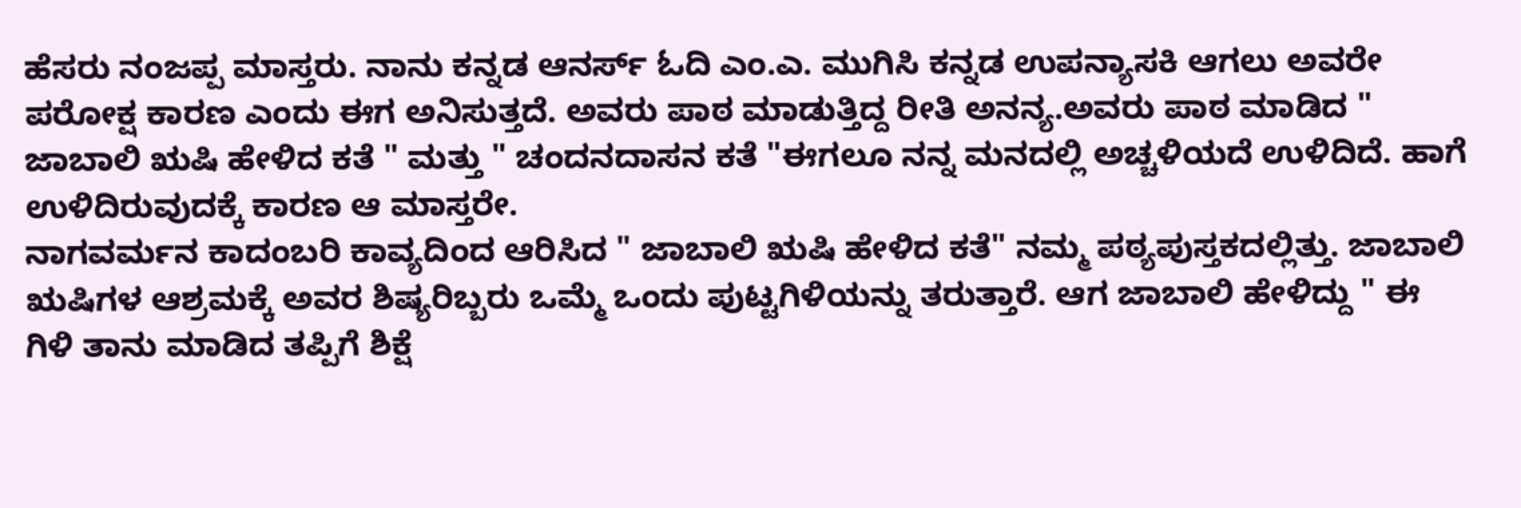ಹೆಸರು ನಂಜಪ್ಪ ಮಾಸ್ತರು. ನಾನು ಕನ್ನಡ ಆನರ್ಸ್ ಓದಿ ಎಂ.ಎ. ಮುಗಿಸಿ ಕನ್ನಡ ಉಪನ್ಯಾಸಕಿ ಆಗಲು ಅವರೇ ಪರೋಕ್ಷ ಕಾರಣ ಎಂದು ಈಗ ಅನಿಸುತ್ತದೆ. ಅವರು ಪಾಠ ಮಾಡುತ್ತಿದ್ದ ರೀತಿ ಅನನ್ಯ.ಅವರು ಪಾಠ ಮಾಡಿದ " ಜಾಬಾಲಿ ಋಷಿ ಹೇಳಿದ ಕತೆ " ಮತ್ತು " ಚಂದನದಾಸನ ಕತೆ "ಈಗಲೂ ನನ್ನ ಮನದಲ್ಲಿ ಅಚ್ಚಳಿಯದೆ ಉಳಿದಿದೆ. ಹಾಗೆ ಉಳಿದಿರುವುದಕ್ಕೆ ಕಾರಣ ಆ ಮಾಸ್ತರೇ.
ನಾಗವರ್ಮನ ಕಾದಂಬರಿ ಕಾವ್ಯದಿಂದ ಆರಿಸಿದ " ಜಾಬಾಲಿ ಋಷಿ ಹೇಳಿದ ಕತೆ" ನಮ್ಮ ಪಠ್ಯಪುಸ್ತಕದಲ್ಲಿತ್ತು. ಜಾಬಾಲಿ ಋಷಿಗಳ ಆಶ್ರಮಕ್ಕೆ ಅವರ ಶಿಷ್ಯರಿಬ್ಬರು ಒಮ್ಮೆ ಒಂದು ಪುಟ್ಟಗಿಳಿಯನ್ನು ತರುತ್ತಾರೆ. ಆಗ ಜಾಬಾಲಿ ಹೇಳಿದ್ದು " ಈ ಗಿಳಿ ತಾನು ಮಾಡಿದ ತಪ್ಪಿಗೆ ಶಿಕ್ಷೆ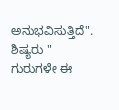ಅನುಭವಿಸುತ್ತಿದೆ". ಶಿಷ್ಯರು " ಗುರುಗಳೇ ಈ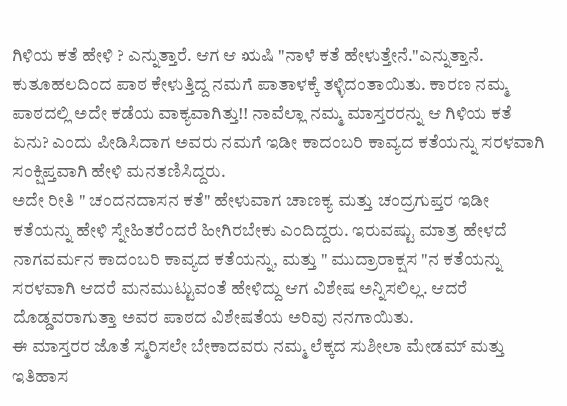ಗಿಳಿಯ ಕತೆ ಹೇಳಿ ? ಎನ್ನುತ್ತಾರೆ. ಆಗ ಆ ಋಷಿ "ನಾಳೆ ಕತೆ ಹೇಳುತ್ತೇನೆ."ಎನ್ನುತ್ತಾನೆ. ಕುತೂಹಲದಿಂದ ಪಾಠ ಕೇಳುತ್ತಿದ್ದ ನಮಗೆ ಪಾತಾಳಕ್ಕೆ ತಳ್ಳಿದಂತಾಯಿತು. ಕಾರಣ ನಮ್ಮ ಪಾಠದಲ್ಲಿ ಅದೇ ಕಡೆಯ ವಾಕ್ಯವಾಗಿತ್ತು!! ನಾವೆಲ್ಲಾ ನಮ್ಮ ಮಾಸ್ತರರನ್ನು ಆ ಗಿಳಿಯ ಕತೆ ಏನು? ಎಂದು ಪೀಡಿಸಿದಾಗ ಅವರು ನಮಗೆ ಇಡೀ ಕಾದಂಬರಿ ಕಾವ್ಯದ ಕತೆಯನ್ನು ಸರಳವಾಗಿ ಸಂಕ್ಷಿಪ್ತವಾಗಿ ಹೇಳಿ ಮನತಣಿಸಿದ್ದರು.
ಅದೇ ರೀತಿ " ಚಂದನದಾಸನ ಕತೆ" ಹೇಳುವಾಗ ಚಾಣಕ್ಯ ಮತ್ತು ಚಂದ್ರಗುಪ್ತರ ಇಡೀ ಕತೆಯನ್ನು ಹೇಳಿ ಸ್ನೇಹಿತರೆಂದರೆ ಹೀಗಿರಬೇಕು ಎಂದಿದ್ದರು. ಇರುವಷ್ಟು ಮಾತ್ರ ಹೇಳದೆ ನಾಗವರ್ಮನ ಕಾದಂಬರಿ ಕಾವ್ಯದ ಕತೆಯನ್ನು, ಮತ್ತು " ಮುದ್ರಾರಾಕ್ಷಸ "ನ ಕತೆಯನ್ನು ಸರಳವಾಗಿ ಆದರೆ ಮನಮುಟ್ಟುವಂತೆ ಹೇಳಿದ್ದು ಆಗ ವಿಶೇಷ ಅನ್ನಿಸಲಿಲ್ಲ. ಆದರೆ ದೊಡ್ಡವರಾಗುತ್ತಾ ಅವರ ಪಾಠದ ವಿಶೇಷತೆಯ ಅರಿವು ನನಗಾಯಿತು.
ಈ ಮಾಸ್ತರರ ಜೊತೆ ಸ್ಮರಿಸಲೇ ಬೇಕಾದವರು ನಮ್ಮ ಲೆಕ್ಕದ ಸುಶೀಲಾ ಮೇಡಮ್ ಮತ್ತು ಇತಿಹಾಸ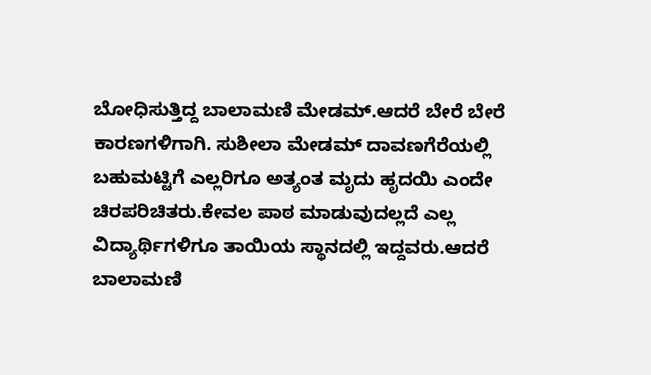ಬೋಧಿಸುತ್ತಿದ್ದ ಬಾಲಾಮಣಿ ಮೇಡಮ್.ಆದರೆ ಬೇರೆ ಬೇರೆ ಕಾರಣಗಳಿಗಾಗಿ. ಸುಶೀಲಾ ಮೇಡಮ್ ದಾವಣಗೆರೆಯಲ್ಲಿ ಬಹುಮಟ್ಟಿಗೆ ಎಲ್ಲರಿಗೂ ಅತ್ಯಂತ ಮೃದು ಹೃದಯಿ ಎಂದೇ ಚಿರಪರಿಚಿತರು.ಕೇವಲ ಪಾಠ ಮಾಡುವುದಲ್ಲದೆ ಎಲ್ಲ ವಿದ್ಯಾರ್ಥಿಗಳಿಗೂ ತಾಯಿಯ ಸ್ಥಾನದಲ್ಲಿ ಇದ್ದವರು.ಆದರೆ ಬಾಲಾಮಣಿ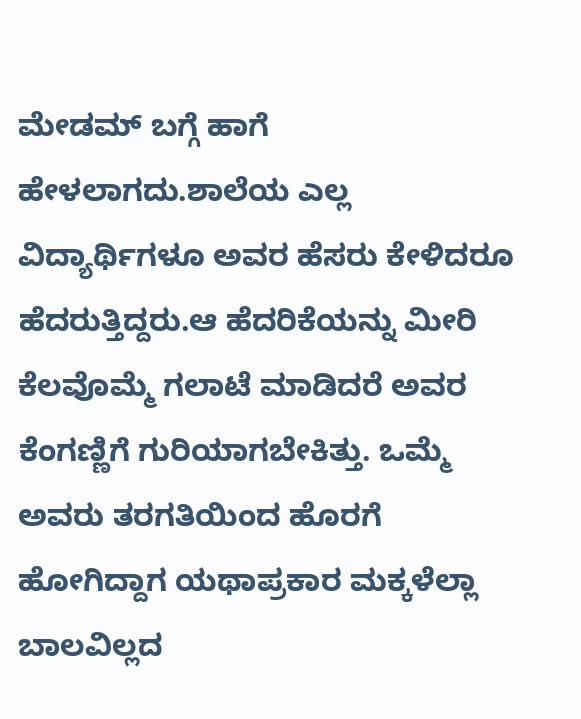ಮೇಡಮ್ ಬಗ್ಗೆ ಹಾಗೆ ಹೇಳಲಾಗದು.ಶಾಲೆಯ ಎಲ್ಲ ವಿದ್ಯಾರ್ಥಿಗಳೂ ಅವರ ಹೆಸರು ಕೇಳಿದರೂ ಹೆದರುತ್ತಿದ್ದರು.ಆ ಹೆದರಿಕೆಯನ್ನು ಮೀರಿ ಕೆಲವೊಮ್ಮೆ ಗಲಾಟೆ ಮಾಡಿದರೆ ಅವರ ಕೆಂಗಣ್ಣಿಗೆ ಗುರಿಯಾಗಬೇಕಿತ್ತು. ಒಮ್ಮೆ ಅವರು ತರಗತಿಯಿಂದ ಹೊರಗೆ ಹೋಗಿದ್ದಾಗ ಯಥಾಪ್ರಕಾರ ಮಕ್ಕಳೆಲ್ಲಾ ಬಾಲವಿಲ್ಲದ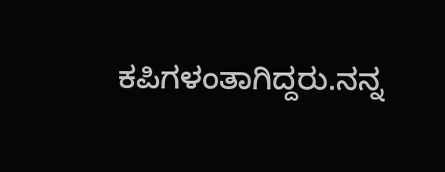ಕಪಿಗಳಂತಾಗಿದ್ದರು.ನನ್ನ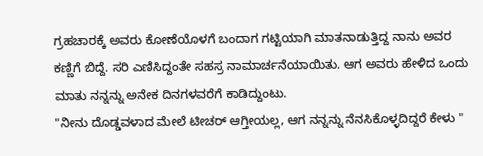ಗ್ರಹಚಾರಕ್ಕೆ ಅವರು ಕೋಣೆಯೊಳಗೆ ಬಂದಾಗ ಗಟ್ಟಿಯಾಗಿ ಮಾತನಾಡುತ್ತಿದ್ದ ನಾನು ಅವರ ಕಣ್ಣಿಗೆ ಬಿದ್ದೆ. ಸರಿ ಎಣಿಸಿದ್ದಂತೇ ಸಹಸ್ರ ನಾಮಾರ್ಚನೆಯಾಯಿತು. ಆಗ ಅವರು ಹೇಳಿದ ಒಂದು ಮಾತು ನನ್ನನ್ನು ಅನೇಕ ದಿನಗಳವರೆಗೆ ಕಾಡಿದ್ದುಂಟು.
"ನೀನು ದೊಡ್ಡವಳಾದ ಮೇಲೆ ಟೀಚರ್ ಆಗ್ತೀಯಲ್ಲ, ಆಗ ನನ್ನನ್ನು ನೆನಸಿಕೊಳ್ಳದಿದ್ದರೆ ಕೇಳು "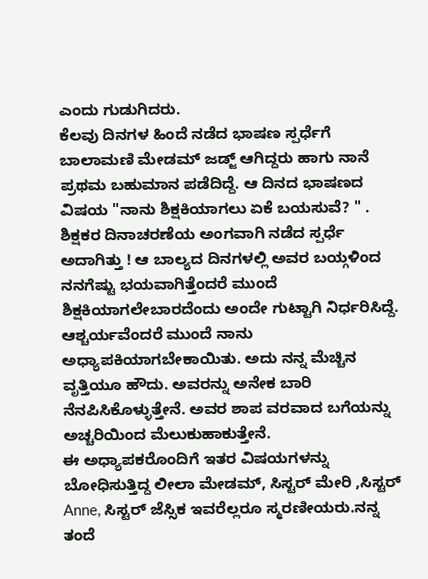ಎಂದು ಗುಡುಗಿದರು.
ಕೆಲವು ದಿನಗಳ ಹಿಂದೆ ನಡೆದ ಭಾಷಣ ಸ್ಪರ್ಧೆಗೆ ಬಾಲಾಮಣಿ ಮೇಡಮ್ ಜಡ್ಜ್ ಆಗಿದ್ದರು ಹಾಗು ನಾನೆ ಪ್ರಥಮ ಬಹುಮಾನ ಪಡೆದಿದ್ದೆ. ಆ ದಿನದ ಭಾಷಣದ ವಿಷಯ "ನಾನು ಶಿಕ್ಷಕಿಯಾಗಲು ಏಕೆ ಬಯಸುವೆ? " . ಶಿಕ್ಷಕರ ದಿನಾಚರಣೆಯ ಅಂಗವಾಗಿ ನಡೆದ ಸ್ಪರ್ಧೆ ಅದಾಗಿತ್ತು ! ಆ ಬಾಲ್ಯದ ದಿನಗಳಲ್ಲಿ ಅವರ ಬಯ್ಗಳಿಂದ ನನಗೆಷ್ಟು ಭಯವಾಗಿತ್ತೆಂದರೆ ಮುಂದೆ ಶಿಕ್ಷಕಿಯಾಗಲೇಬಾರದೆಂದು ಅಂದೇ ಗುಟ್ಟಾಗಿ ನಿರ್ಧರಿಸಿದ್ದೆ. ಆಶ್ಚರ್ಯವೆಂದರೆ ಮುಂದೆ ನಾನು ಅಧ್ಯಾಪಕಿಯಾಗಬೇಕಾಯಿತು. ಅದು ನನ್ನ ಮೆಚ್ಚಿನ ವೃತ್ತಿಯೂ ಹೌದು. ಅವರನ್ನು ಅನೇಕ ಬಾರಿ ನೆನಪಿಸಿಕೊಳ್ಳುತ್ತೇನೆ. ಅವರ ಶಾಪ ವರವಾದ ಬಗೆಯನ್ನು ಅಚ್ಚರಿಯಿಂದ ಮೆಲುಕುಹಾಕುತ್ತೇನೆ.
ಈ ಅಧ್ಯಾಪಕರೊಂದಿಗೆ ಇತರ ವಿಷಯಗಳನ್ನು ಬೋಧಿಸುತ್ತಿದ್ದ ಲೀಲಾ ಮೇಡಮ್, ಸಿಸ್ಟರ್ ಮೇರಿ ,ಸಿಸ್ಟರ್ Anne, ಸಿಸ್ಟರ್ ಜೆಸ್ಸಿಕ ಇವರೆಲ್ಲರೂ ಸ್ಮರಣೀಯರು.ನನ್ನ ತಂದೆ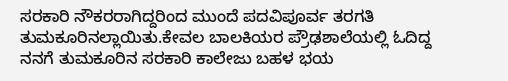ಸರಕಾರಿ ನೌಕರರಾಗಿದ್ದರಿಂದ ಮುಂದೆ ಪದವಿಪೂರ್ವ ತರಗತಿ ತುಮಕೂರಿನಲ್ಲಾಯಿತು.ಕೇವಲ ಬಾಲಕಿಯರ ಪ್ರೌಢಶಾಲೆಯಲ್ಲಿ ಓದಿದ್ದ ನನಗೆ ತುಮಕೂರಿನ ಸರಕಾರಿ ಕಾಲೇಜು ಬಹಳ ಭಯ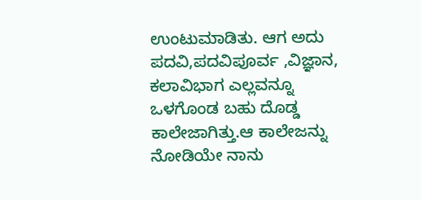ಉಂಟುಮಾಡಿತು. ಆಗ ಅದು ಪದವಿ,ಪದವಿಪೂರ್ವ ,ವಿಜ್ಞಾನ, ಕಲಾವಿಭಾಗ ಎಲ್ಲವನ್ನೂ ಒಳಗೊಂಡ ಬಹು ದೊಡ್ಡ ಕಾಲೇಜಾಗಿತ್ತು.ಆ ಕಾಲೇಜನ್ನು ನೋಡಿಯೇ ನಾನು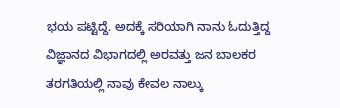ಭಯ ಪಟ್ಟಿದ್ದೆ. ಅದಕ್ಕೆ ಸರಿಯಾಗಿ ನಾನು ಓದುತ್ತಿದ್ದ ವಿಜ್ಞಾನದ ವಿಭಾಗದಲ್ಲಿ ಅರವತ್ತು ಜನ ಬಾಲಕರ ತರಗತಿಯಲ್ಲಿ ನಾವು ಕೇವಲ ನಾಲ್ಕು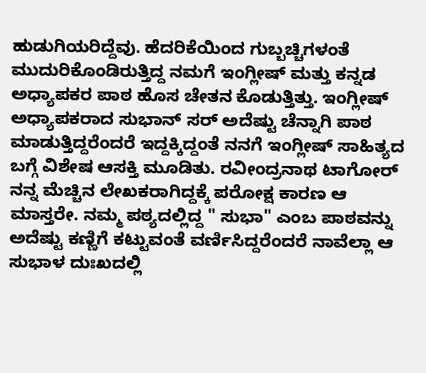ಹುಡುಗಿಯರಿದ್ದೆವು. ಹೆದರಿಕೆಯಿಂದ ಗುಬ್ಬಚ್ಚಿಗಳಂತೆ ಮುದುರಿಕೊಂಡಿರುತ್ತಿದ್ದ ನಮಗೆ ಇಂಗ್ಲೀಷ್ ಮತ್ತು ಕನ್ನಡ ಅಧ್ಯಾಪಕರ ಪಾಠ ಹೊಸ ಚೇತನ ಕೊಡುತ್ತಿತ್ತು. ಇಂಗ್ಲೀಷ್ ಅಧ್ಯಾಪಕರಾದ ಸುಭಾನ್ ಸರ್ ಅದೆಷ್ಟು ಚೆನ್ನಾಗಿ ಪಾಠ ಮಾಡುತ್ತಿದ್ದರೆಂದರೆ ಇದ್ದಕ್ಕಿದ್ದಂತೆ ನನಗೆ ಇಂಗ್ಲೀಷ್ ಸಾಹಿತ್ಯದ ಬಗ್ಗೆ ವಿಶೇಷ ಆಸಕ್ತಿ ಮೂಡಿತು. ರವೀಂದ್ರನಾಥ ಟಾಗೋರ್ ನನ್ನ ಮೆಚ್ಚಿನ ಲೇಖಕರಾಗಿದ್ದಕ್ಕೆ ಪರೋಕ್ಷ ಕಾರಣ ಆ ಮಾಸ್ತರೇ. ನಮ್ಮ ಪಠ್ಯದಲ್ಲಿದ್ದ " ಸುಭಾ" ಎಂಬ ಪಾಠವನ್ನು ಅದೆಷ್ಟು ಕಣ್ಣಿಗೆ ಕಟ್ಟುವಂತೆ ವರ್ಣಿಸಿದ್ದರೆಂದರೆ ನಾವೆಲ್ಲಾ ಆ ಸುಭಾಳ ದುಃಖದಲ್ಲಿ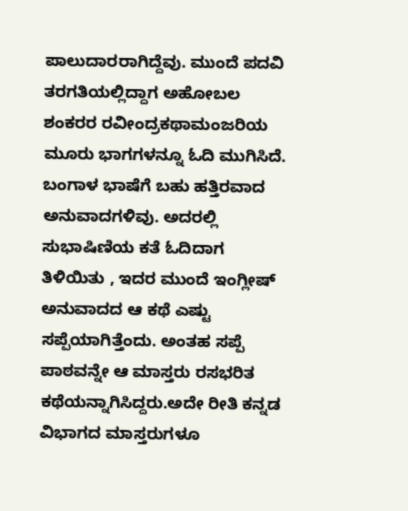ಪಾಲುದಾರರಾಗಿದ್ದೆವು. ಮುಂದೆ ಪದವಿ ತರಗತಿಯಲ್ಲಿದ್ದಾಗ ಅಹೋಬಲ ಶಂಕರರ ರವೀಂದ್ರಕಥಾಮಂಜರಿಯ ಮೂರು ಭಾಗಗಳನ್ನೂ ಓದಿ ಮುಗಿಸಿದೆ. ಬಂಗಾಳ ಭಾಷೆಗೆ ಬಹು ಹತ್ತಿರವಾದ ಅನುವಾದಗಳಿವು. ಅದರಲ್ಲಿ ಸುಭಾಷಿಣಿಯ ಕತೆ ಓದಿದಾಗ ತಿಳಿಯಿತು , ಇದರ ಮುಂದೆ ಇಂಗ್ಲೀಷ್ ಅನುವಾದದ ಆ ಕಥೆ ಎಷ್ಟು ಸಪ್ಪೆಯಾಗಿತ್ತೆಂದು. ಅಂತಹ ಸಪ್ಪೆ ಪಾಠವನ್ನೇ ಆ ಮಾಸ್ತರು ರಸಭರಿತ ಕಥೆಯನ್ನಾಗಿಸಿದ್ದರು.ಅದೇ ರೀತಿ ಕನ್ನಡ ವಿಭಾಗದ ಮಾಸ್ತರುಗಳೂ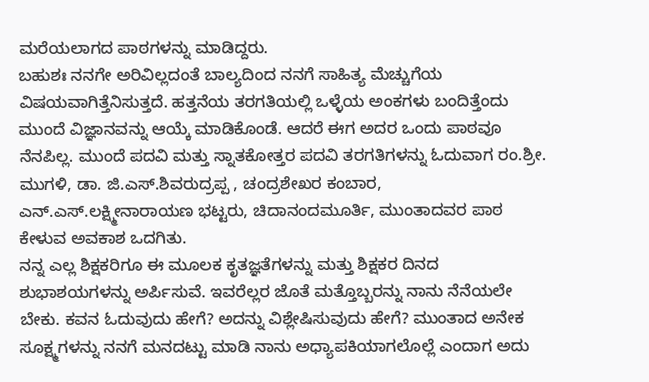ಮರೆಯಲಾಗದ ಪಾಠಗಳನ್ನು ಮಾಡಿದ್ದರು.
ಬಹುಶಃ ನನಗೇ ಅರಿವಿಲ್ಲದಂತೆ ಬಾಲ್ಯದಿಂದ ನನಗೆ ಸಾಹಿತ್ಯ ಮೆಚ್ಚುಗೆಯ ವಿಷಯವಾಗಿತ್ತೆನಿಸುತ್ತದೆ. ಹತ್ತನೆಯ ತರಗತಿಯಲ್ಲಿ ಒಳ್ಳೆಯ ಅಂಕಗಳು ಬಂದಿತ್ತೆಂದು ಮುಂದೆ ವಿಜ್ಞಾನವನ್ನು ಆಯ್ಕೆ ಮಾಡಿಕೊಂಡೆ. ಆದರೆ ಈಗ ಅದರ ಒಂದು ಪಾಠವೂ ನೆನಪಿಲ್ಲ. ಮುಂದೆ ಪದವಿ ಮತ್ತು ಸ್ನಾತಕೋತ್ತರ ಪದವಿ ತರಗತಿಗಳನ್ನು ಓದುವಾಗ ರಂ.ಶ್ರೀ. ಮುಗಳಿ, ಡಾ. ಜಿ.ಎಸ್.ಶಿವರುದ್ರಪ್ಪ , ಚಂದ್ರಶೇಖರ ಕಂಬಾರ, ಎನ್.ಎಸ್.ಲಕ್ಷ್ಮೀನಾರಾಯಣ ಭಟ್ಟರು, ಚಿದಾನಂದಮೂರ್ತಿ, ಮುಂತಾದವರ ಪಾಠ ಕೇಳುವ ಅವಕಾಶ ಒದಗಿತು.
ನನ್ನ ಎಲ್ಲ ಶಿಕ್ಷಕರಿಗೂ ಈ ಮೂಲಕ ಕೃತಜ್ಞತೆಗಳನ್ನು ಮತ್ತು ಶಿಕ್ಷಕರ ದಿನದ ಶುಭಾಶಯಗಳನ್ನು ಅರ್ಪಿಸುವೆ. ಇವರೆಲ್ಲರ ಜೊತೆ ಮತ್ತೊಬ್ಬರನ್ನು ನಾನು ನೆನೆಯಲೇ ಬೇಕು. ಕವನ ಓದುವುದು ಹೇಗೆ? ಅದನ್ನು ವಿಶ್ಲೇಷಿಸುವುದು ಹೇಗೆ? ಮುಂತಾದ ಅನೇಕ ಸೂಕ್ಷ್ಮಗಳನ್ನು ನನಗೆ ಮನದಟ್ಟು ಮಾಡಿ ನಾನು ಅಧ್ಯಾಪಕಿಯಾಗಲೊಲ್ಲೆ ಎಂದಾಗ ಅದು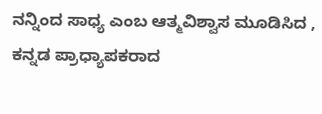ನನ್ನಿಂದ ಸಾಧ್ಯ ಎಂಬ ಆತ್ಮವಿಶ್ವಾಸ ಮೂಡಿಸಿದ , ಕನ್ನಡ ಪ್ರಾಧ್ಯಾಪಕರಾದ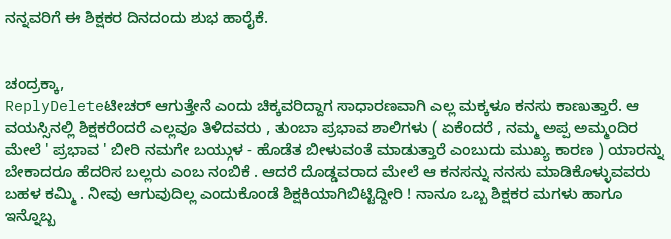ನನ್ನವರಿಗೆ ಈ ಶಿಕ್ಷಕರ ದಿನದಂದು ಶುಭ ಹಾರೈಕೆ.


ಚಂದ್ರಕ್ಕಾ,
ReplyDeleteಟೀಚರ್ ಆಗುತ್ತೇನೆ ಎಂದು ಚಿಕ್ಕವರಿದ್ದಾಗ ಸಾಧಾರಣವಾಗಿ ಎಲ್ಲ ಮಕ್ಕಳೂ ಕನಸು ಕಾಣುತ್ತಾರೆ. ಆ ವಯಸ್ಸಿನಲ್ಲಿ ಶಿಕ್ಷಕರೆಂದರೆ ಎಲ್ಲವೂ ತಿಳಿದವರು , ತುಂಬಾ ಪ್ರಭಾವ ಶಾಲಿಗಳು ( ಏಕೆಂದರೆ , ನಮ್ಮ ಅಪ್ಪ ಅಮ್ಮಂದಿರ ಮೇಲೆ ' ಪ್ರಭಾವ ' ಬೀರಿ ನಮಗೇ ಬಯ್ಗುಳ - ಹೊಡೆತ ಬೀಳುವಂತೆ ಮಾಡುತ್ತಾರೆ ಎಂಬುದು ಮುಖ್ಯ ಕಾರಣ ) ಯಾರನ್ನು ಬೇಕಾದರೂ ಹೆದರಿಸ ಬಲ್ಲರು ಎಂಬ ನಂಬಿಕೆ . ಆದರೆ ದೊಡ್ಡವರಾದ ಮೇಲೆ ಆ ಕನಸನ್ನು ನನಸು ಮಾಡಿಕೊಳ್ಳುವವರು ಬಹಳ ಕಮ್ಮಿ . ನೀವು ಆಗುವುದಿಲ್ಲ ಎಂದುಕೊಂಡೆ ಶಿಕ್ಷಕಿಯಾಗಿಬಿಟ್ಟಿದ್ದೀರಿ ! ನಾನೂ ಒಬ್ಬ ಶಿಕ್ಷಕರ ಮಗಳು ಹಾಗೂ ಇನ್ನೊಬ್ಬ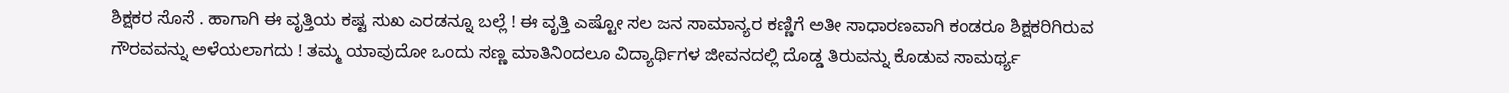ಶಿಕ್ಷಕರ ಸೊಸೆ . ಹಾಗಾಗಿ ಈ ವೃತ್ತಿಯ ಕಷ್ಟ ಸುಖ ಎರಡನ್ನೂ ಬಲ್ಲೆ ! ಈ ವೃತ್ತಿ ಎಷ್ಟೋ ಸಲ ಜನ ಸಾಮಾನ್ಯರ ಕಣ್ಣಿಗೆ ಅತೀ ಸಾಧಾರಣವಾಗಿ ಕಂಡರೂ ಶಿಕ್ಷಕರಿಗಿರುವ ಗೌರವವನ್ನು ಅಳೆಯಲಾಗದು ! ತಮ್ಮ ಯಾವುದೋ ಒಂದು ಸಣ್ಣ ಮಾತಿನಿಂದಲೂ ವಿದ್ಯಾರ್ಥಿಗಳ ಜೀವನದಲ್ಲಿ ದೊಡ್ಡ ತಿರುವನ್ನು ಕೊಡುವ ಸಾಮರ್ಥ್ಯ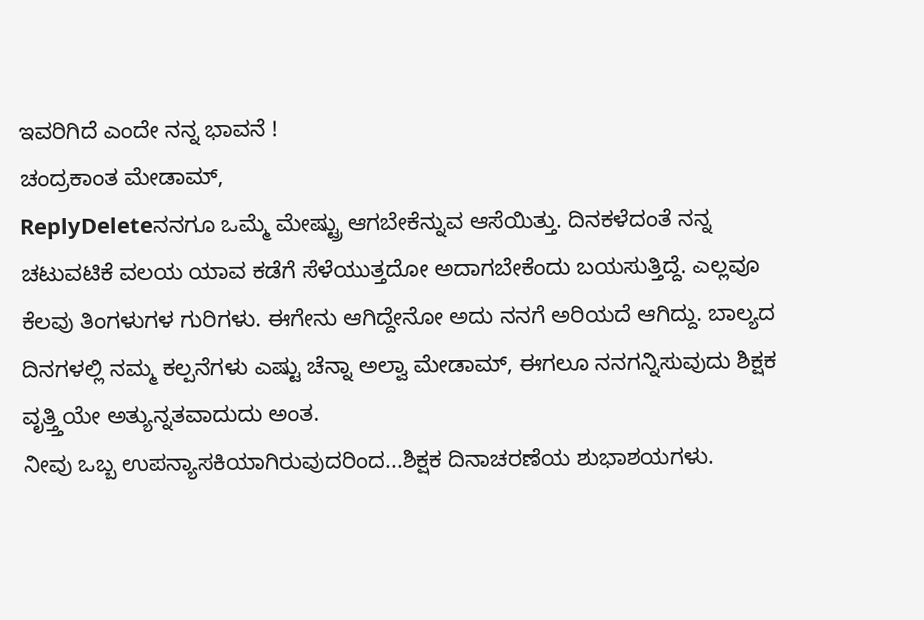ಇವರಿಗಿದೆ ಎಂದೇ ನನ್ನ ಭಾವನೆ !
ಚಂದ್ರಕಾಂತ ಮೇಡಾಮ್,
ReplyDeleteನನಗೂ ಒಮ್ಮೆ ಮೇಷ್ಟ್ರು ಆಗಬೇಕೆನ್ನುವ ಆಸೆಯಿತ್ತು. ದಿನಕಳೆದಂತೆ ನನ್ನ ಚಟುವಟಿಕೆ ವಲಯ ಯಾವ ಕಡೆಗೆ ಸೆಳೆಯುತ್ತದೋ ಅದಾಗಬೇಕೆಂದು ಬಯಸುತ್ತಿದ್ದೆ. ಎಲ್ಲವೂ ಕೆಲವು ತಿಂಗಳುಗಳ ಗುರಿಗಳು. ಈಗೇನು ಆಗಿದ್ದೇನೋ ಅದು ನನಗೆ ಅರಿಯದೆ ಆಗಿದ್ದು. ಬಾಲ್ಯದ ದಿನಗಳಲ್ಲಿ ನಮ್ಮ ಕಲ್ಪನೆಗಳು ಎಷ್ಟು ಚೆನ್ನಾ ಅಲ್ವಾ ಮೇಡಾಮ್, ಈಗಲೂ ನನಗನ್ನಿಸುವುದು ಶಿಕ್ಷಕ ವೃತ್ತ್ತಿಯೇ ಅತ್ಯುನ್ನತವಾದುದು ಅಂತ.
ನೀವು ಒಬ್ಬ ಉಪನ್ಯಾಸಕಿಯಾಗಿರುವುದರಿಂದ...ಶಿಕ್ಷಕ ದಿನಾಚರಣೆಯ ಶುಭಾಶಯಗಳು.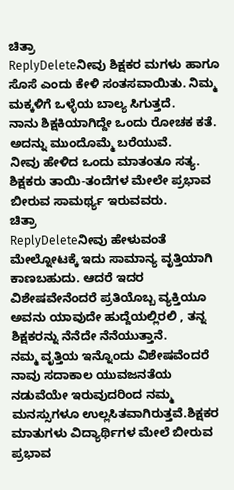ಚಿತ್ರಾ
ReplyDeleteನೀವು ಶಿಕ್ಷಕರ ಮಗಳು ಹಾಗೂ ಸೊಸೆ ಎಂದು ಕೇಳಿ ಸಂತಸವಾಯಿತು. ನಿಮ್ಮ ಮಕ್ಕಳಿಗೆ ಒಳ್ಳೆಯ ಬಾಲ್ಯ ಸಿಗುತ್ತದೆ.
ನಾನು ಶಿಕ್ಷಕಿಯಾಗಿದ್ದೇ ಒಂದು ರೋಚಕ ಕತೆ. ಅದನ್ನು ಮುಂದೊಮ್ಮೆ ಬರೆಯುವೆ.
ನೀವು ಹೇಳಿದ ಒಂದು ಮಾತಂತೂ ಸತ್ಯ. ಶಿಕ್ಷಕರು ತಾಯಿ-ತಂದೆಗಳ ಮೇಲೇ ಪ್ರಭಾವ ಬೀರುವ ಸಾಮರ್ಥ್ಯ ಇರುವವರು.
ಚಿತ್ರಾ
ReplyDeleteನೀವು ಹೇಳುವಂತೆ ಮೇಲ್ನೋಟಕ್ಕೆ ಇದು ಸಾಮಾನ್ಯ ವೃತ್ತಿಯಾಗಿ ಕಾಣಬಹುದು. ಆದರೆ ಇದರ ವಿಶೇಷವೇನೆಂದರೆ ಪ್ರತಿಯೊಬ್ಬ ವ್ಯಕ್ತಿಯೂ ಅವನು ಯಾವುದೇ ಹುದ್ದೆಯಲ್ಲಿರಲಿ , ತನ್ನ ಶಿಕ್ಷಕರನ್ನು ನೆನೆದೇ ನೆನೆಯುತ್ತಾನೆ.
ನಮ್ಮ ವೃತ್ತಿಯ ಇನ್ನೊಂದು ವಿಶೇಷವೆಂದರೆ ನಾವು ಸದಾಕಾಲ ಯುವಜನತೆಯ ನಡುವೆಯೇ ಇರುವುದರಿಂದ ನಮ್ಮ ಮನಸ್ಸುಗಳೂ ಉಲ್ಲಸಿತವಾಗಿರುತ್ತವೆ.ಶಿಕ್ಷಕರ ಮಾತುಗಳು ವಿದ್ಯಾರ್ಥಿಗಳ ಮೇಲೆ ಬೀರುವ ಪ್ರಭಾವ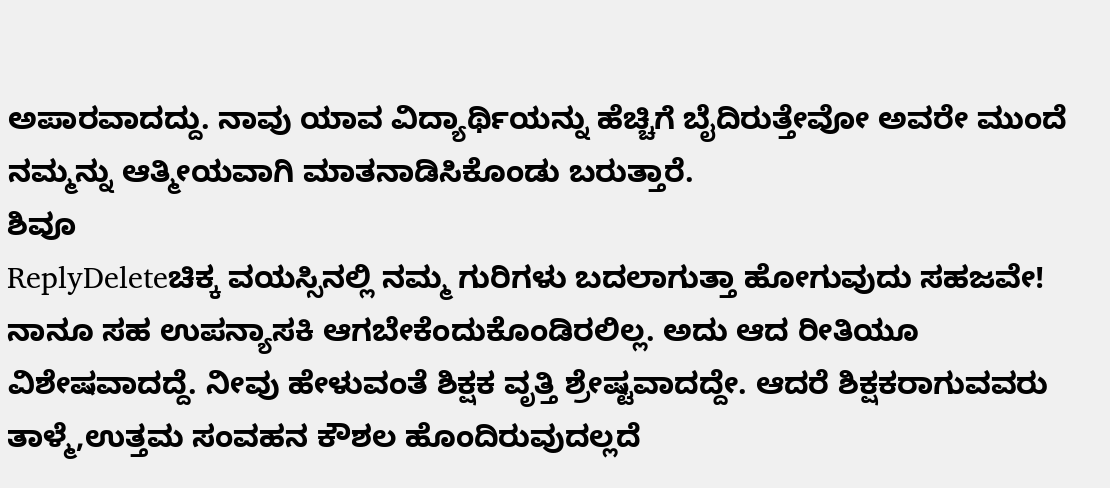ಅಪಾರವಾದದ್ದು. ನಾವು ಯಾವ ವಿದ್ಯಾರ್ಥಿಯನ್ನು ಹೆಚ್ಚಿಗೆ ಬೈದಿರುತ್ತೇವೋ ಅವರೇ ಮುಂದೆ ನಮ್ಮನ್ನು ಆತ್ಮೀಯವಾಗಿ ಮಾತನಾಡಿಸಿಕೊಂಡು ಬರುತ್ತಾರೆ.
ಶಿವೂ
ReplyDeleteಚಿಕ್ಕ ವಯಸ್ಸಿನಲ್ಲಿ ನಮ್ಮ ಗುರಿಗಳು ಬದಲಾಗುತ್ತಾ ಹೋಗುವುದು ಸಹಜವೇ! ನಾನೂ ಸಹ ಉಪನ್ಯಾಸಕಿ ಆಗಬೇಕೆಂದುಕೊಂಡಿರಲಿಲ್ಲ. ಅದು ಆದ ರೀತಿಯೂ ವಿಶೇಷವಾದದ್ದೆ. ನೀವು ಹೇಳುವಂತೆ ಶಿಕ್ಷಕ ವೃತ್ತಿ ಶ್ರೇಷ್ಟವಾದದ್ದೇ. ಆದರೆ ಶಿಕ್ಷಕರಾಗುವವರು ತಾಳ್ಮೆ,ಉತ್ತಮ ಸಂವಹನ ಕೌಶಲ ಹೊಂದಿರುವುದಲ್ಲದೆ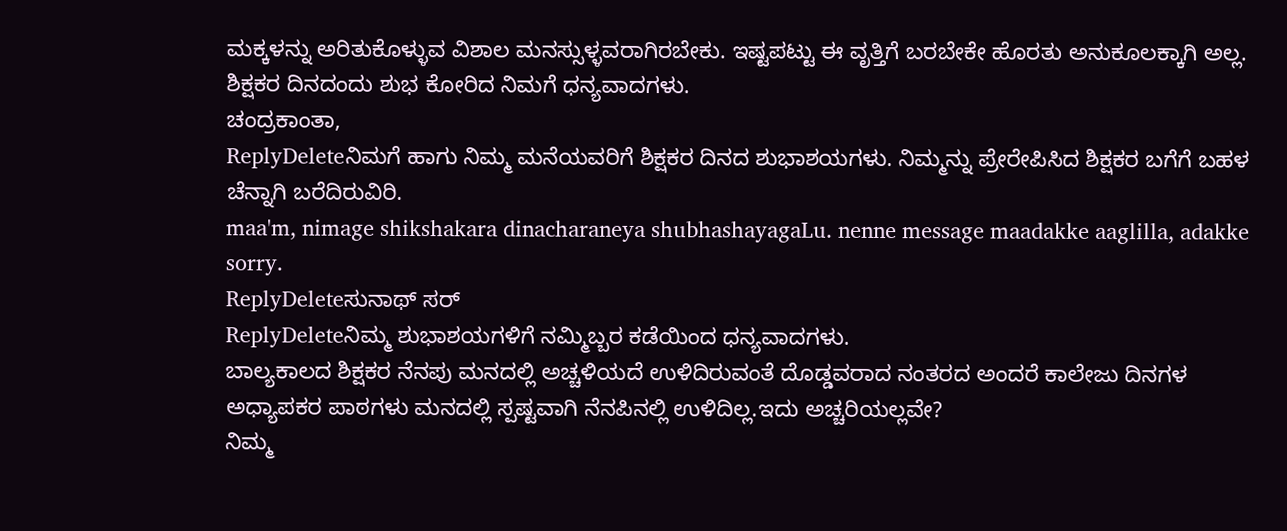ಮಕ್ಕಳನ್ನು ಅರಿತುಕೊಳ್ಳುವ ವಿಶಾಲ ಮನಸ್ಸುಳ್ಳವರಾಗಿರಬೇಕು. ಇಷ್ಟಪಟ್ಟು ಈ ವೃತ್ತಿಗೆ ಬರಬೇಕೇ ಹೊರತು ಅನುಕೂಲಕ್ಕಾಗಿ ಅಲ್ಲ.
ಶಿಕ್ಷಕರ ದಿನದಂದು ಶುಭ ಕೋರಿದ ನಿಮಗೆ ಧನ್ಯವಾದಗಳು.
ಚಂದ್ರಕಾಂತಾ,
ReplyDeleteನಿಮಗೆ ಹಾಗು ನಿಮ್ಮ ಮನೆಯವರಿಗೆ ಶಿಕ್ಷಕರ ದಿನದ ಶುಭಾಶಯಗಳು. ನಿಮ್ಮನ್ನು ಪ್ರೇರೇಪಿಸಿದ ಶಿಕ್ಷಕರ ಬಗೆಗೆ ಬಹಳ ಚೆನ್ನಾಗಿ ಬರೆದಿರುವಿರಿ.
maa'm, nimage shikshakara dinacharaneya shubhashayagaLu. nenne message maadakke aaglilla, adakke sorry.
ReplyDeleteಸುನಾಥ್ ಸರ್
ReplyDeleteನಿಮ್ಮ ಶುಭಾಶಯಗಳಿಗೆ ನಮ್ಮಿಬ್ಬರ ಕಡೆಯಿಂದ ಧನ್ಯವಾದಗಳು.
ಬಾಲ್ಯಕಾಲದ ಶಿಕ್ಷಕರ ನೆನಪು ಮನದಲ್ಲಿ ಅಚ್ಚಳಿಯದೆ ಉಳಿದಿರುವಂತೆ ದೊಡ್ಡವರಾದ ನಂತರದ ಅಂದರೆ ಕಾಲೇಜು ದಿನಗಳ ಅಧ್ಯಾಪಕರ ಪಾಠಗಳು ಮನದಲ್ಲಿ ಸ್ಪಷ್ಟವಾಗಿ ನೆನಪಿನಲ್ಲಿ ಉಳಿದಿಲ್ಲ.ಇದು ಅಚ್ಚರಿಯಲ್ಲವೇ?
ನಿಮ್ಮ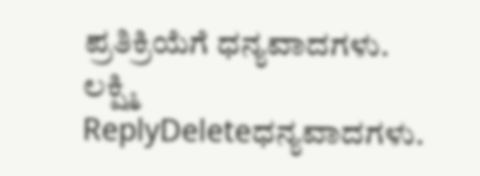ಪ್ರತಿಕ್ರಿಯೆಗೆ ಧನ್ಯವಾದಗಳು.
ಲಕ್ಷ್ಮಿ
ReplyDeleteಧನ್ಯವಾದಗಳು.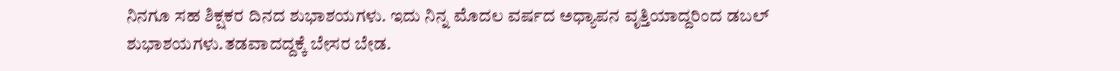ನಿನಗೂ ಸಹ ಶಿಕ್ಷಕರ ದಿನದ ಶುಭಾಶಯಗಳು. ಇದು ನಿನ್ನ ಮೊದಲ ವರ್ಷದ ಅಧ್ಯಾಪನ ವೃತ್ತಿಯಾದ್ದರಿಂದ ಡಬಲ್ ಶುಭಾಶಯಗಳು.ತಡವಾದದ್ದಕ್ಕೆ ಬೇಸರ ಬೇಡ.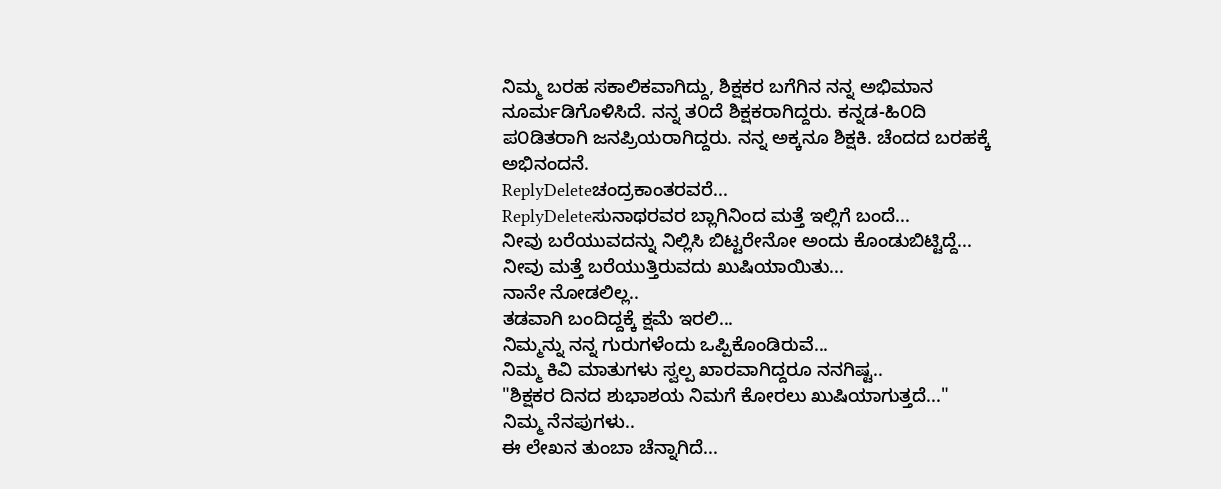ನಿಮ್ಮ ಬರಹ ಸಕಾಲಿಕವಾಗಿದ್ದು, ಶಿಕ್ಷಕರ ಬಗೆಗಿನ ನನ್ನ ಅಭಿಮಾನ ನೂರ್ಮಡಿಗೊಳಿಸಿದೆ. ನನ್ನ ತ೦ದೆ ಶಿಕ್ಷಕರಾಗಿದ್ದರು. ಕನ್ನಡ-ಹಿ೦ದಿ ಪ೦ಡಿತರಾಗಿ ಜನಪ್ರಿಯರಾಗಿದ್ದರು. ನನ್ನ ಅಕ್ಕನೂ ಶಿಕ್ಷಕಿ. ಚೆಂದದ ಬರಹಕ್ಕೆ ಅಭಿನಂದನೆ.
ReplyDeleteಚಂದ್ರಕಾಂತರವರೆ...
ReplyDeleteಸುನಾಥರವರ ಬ್ಲಾಗಿನಿಂದ ಮತ್ತೆ ಇಲ್ಲಿಗೆ ಬಂದೆ...
ನೀವು ಬರೆಯುವದನ್ನು ನಿಲ್ಲಿಸಿ ಬಿಟ್ಟರೇನೋ ಅಂದು ಕೊಂಡುಬಿಟ್ಟಿದ್ದೆ...
ನೀವು ಮತ್ತೆ ಬರೆಯುತ್ತಿರುವದು ಖುಷಿಯಾಯಿತು...
ನಾನೇ ನೋಡಲಿಲ್ಲ..
ತಡವಾಗಿ ಬಂದಿದ್ದಕ್ಕೆ ಕ್ಷಮೆ ಇರಲಿ...
ನಿಮ್ಮನ್ನು ನನ್ನ ಗುರುಗಳೆಂದು ಒಪ್ಪಿಕೊಂಡಿರುವೆ...
ನಿಮ್ಮ ಕಿವಿ ಮಾತುಗಳು ಸ್ವಲ್ಪ ಖಾರವಾಗಿದ್ದರೂ ನನಗಿಷ್ಟ..
"ಶಿಕ್ಷಕರ ದಿನದ ಶುಭಾಶಯ ನಿಮಗೆ ಕೋರಲು ಖುಷಿಯಾಗುತ್ತದೆ..."
ನಿಮ್ಮ ನೆನಪುಗಳು..
ಈ ಲೇಖನ ತುಂಬಾ ಚೆನ್ನಾಗಿದೆ...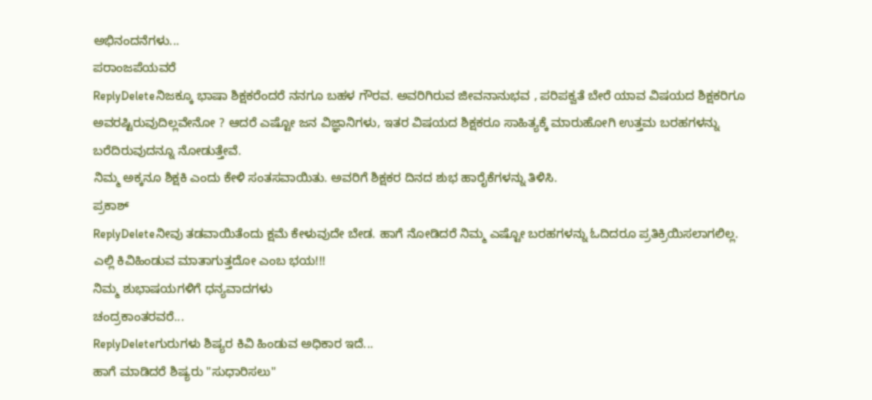ಅಭಿನಂದನೆಗಳು...
ಪರಾಂಜಪೆಯವರೆ
ReplyDeleteನಿಜಕ್ಕೂ ಭಾಷಾ ಶಿಕ್ಷಕರೆಂದರೆ ನನಗೂ ಬಹಳ ಗೌರವ. ಅವರಿಗಿರುವ ಜೀವನಾನುಭವ , ಪರಿಪಕ್ವತೆ ಬೇರೆ ಯಾವ ವಿಷಯದ ಶಿಕ್ಷಕರಿಗೂ ಅವರಷ್ಟಿರುವುದಿಲ್ಲವೇನೋ ? ಆದರೆ ಎಷ್ಟೋ ಜನ ವಿಜ್ಞಾನಿಗಳು, ಇತರ ವಿಷಯದ ಶಿಕ್ಷಕರೂ ಸಾಹಿತ್ಯಕ್ಕೆ ಮಾರುಹೋಗಿ ಉತ್ತಮ ಬರಹಗಳನ್ನು ಬರೆದಿರುವುದನ್ನೂ ನೋಡುತ್ತೇವೆ.
ನಿಮ್ಮ ಅಕ್ಕನೂ ಶಿಕ್ಷಕಿ ಎಂದು ಕೇಳಿ ಸಂತಸವಾಯಿತು. ಅವರಿಗೆ ಶಿಕ್ಷಕರ ದಿನದ ಶುಭ ಹಾರೈಕೆಗಳನ್ನು ತಿಳಿಸಿ.
ಪ್ರಕಾಶ್
ReplyDeleteನೀವು ತಡವಾಯಿತೆಂದು ಕ್ಷಮೆ ಕೇಳುವುದೇ ಬೇಡ. ಹಾಗೆ ನೋಡಿದರೆ ನಿಮ್ಮ ಎಷ್ಟೋ ಬರಹಗಳನ್ನು ಓದಿದರೂ ಪ್ರತಿಕ್ರಿಯಿಸಲಾಗಲಿಲ್ಲ. ಎಲ್ಲಿ ಕಿವಿಹಿಂಡುವ ಮಾತಾಗುತ್ತದೋ ಎಂಬ ಭಯ!!!
ನಿಮ್ಮ ಶುಭಾಷಯಗಳಿಗೆ ಧನ್ಯವಾದಗಳು
ಚಂದ್ರಕಾಂತರವರೆ...
ReplyDeleteಗುರುಗಳು ಶಿಷ್ಯರ ಕಿವಿ ಹಿಂಡುವ ಅಧಿಕಾರ ಇದೆ...
ಹಾಗೆ ಮಾಡಿದರೆ ಶಿಷ್ಯರು "ಸುಧಾರಿಸಲು"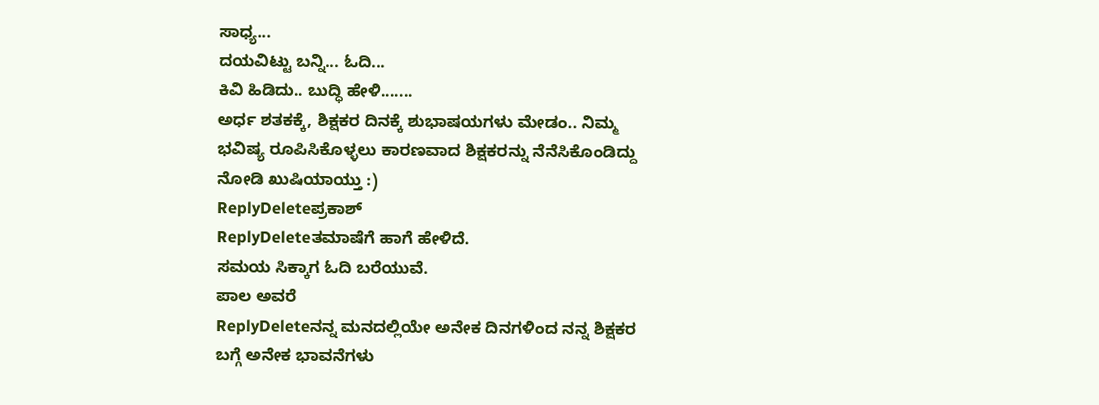ಸಾಧ್ಯ...
ದಯವಿಟ್ಟು ಬನ್ನಿ... ಓದಿ...
ಕಿವಿ ಹಿಡಿದು.. ಬುದ್ಧಿ ಹೇಳಿ.......
ಅರ್ಧ ಶತಕಕ್ಕೆ, ಶಿಕ್ಷಕರ ದಿನಕ್ಕೆ ಶುಭಾಷಯಗಳು ಮೇಡಂ.. ನಿಮ್ಮ ಭವಿಷ್ಯ ರೂಪಿಸಿಕೊಳ್ಳಲು ಕಾರಣವಾದ ಶಿಕ್ಷಕರನ್ನು ನೆನೆಸಿಕೊಂಡಿದ್ದು ನೋಡಿ ಖುಷಿಯಾಯ್ತು :)
ReplyDeleteಪ್ರಕಾಶ್
ReplyDeleteತಮಾಷೆಗೆ ಹಾಗೆ ಹೇಳಿದೆ.
ಸಮಯ ಸಿಕ್ಕಾಗ ಓದಿ ಬರೆಯುವೆ.
ಪಾಲ ಅವರೆ
ReplyDeleteನನ್ನ ಮನದಲ್ಲಿಯೇ ಅನೇಕ ದಿನಗಳಿಂದ ನನ್ನ ಶಿಕ್ಷಕರ ಬಗ್ಗೆ ಅನೇಕ ಭಾವನೆಗಳು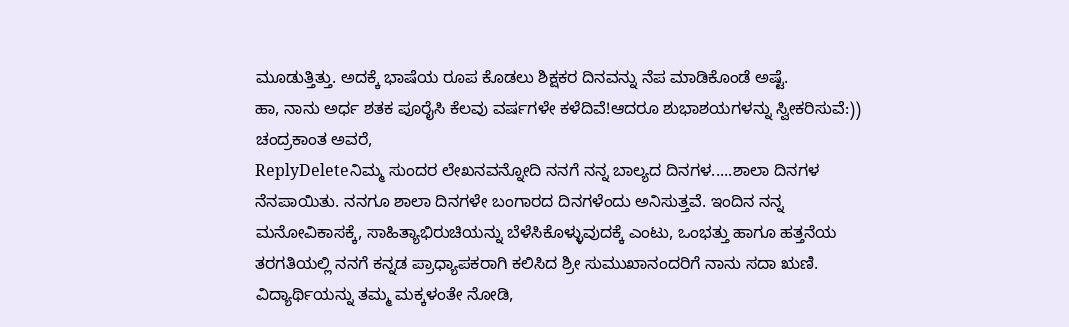ಮೂಡುತ್ತಿತ್ತು. ಅದಕ್ಕೆ ಭಾಷೆಯ ರೂಪ ಕೊಡಲು ಶಿಕ್ಷಕರ ದಿನವನ್ನು ನೆಪ ಮಾಡಿಕೊಂಡೆ ಅಷ್ಟೆ.
ಹಾ, ನಾನು ಅರ್ಧ ಶತಕ ಪೂರೈಸಿ ಕೆಲವು ವರ್ಷಗಳೇ ಕಳೆದಿವೆ!ಆದರೂ ಶುಭಾಶಯಗಳನ್ನು ಸ್ವೀಕರಿಸುವೆ:))
ಚಂದ್ರಕಾಂತ ಅವರೆ,
ReplyDeleteನಿಮ್ಮ ಸುಂದರ ಲೇಖನವನ್ನೋದಿ ನನಗೆ ನನ್ನ ಬಾಲ್ಯದ ದಿನಗಳ.....ಶಾಲಾ ದಿನಗಳ ನೆನಪಾಯಿತು. ನನಗೂ ಶಾಲಾ ದಿನಗಳೇ ಬಂಗಾರದ ದಿನಗಳೆಂದು ಅನಿಸುತ್ತವೆ. ಇಂದಿನ ನನ್ನ ಮನೋವಿಕಾಸಕ್ಕೆ, ಸಾಹಿತ್ಯಾಭಿರುಚಿಯನ್ನು ಬೆಳೆಸಿಕೊಳ್ಳುವುದಕ್ಕೆ ಎಂಟು, ಒಂಭತ್ತು ಹಾಗೂ ಹತ್ತನೆಯ ತರಗತಿಯಲ್ಲಿ ನನಗೆ ಕನ್ನಡ ಪ್ರಾಧ್ಯಾಪಕರಾಗಿ ಕಲಿಸಿದ ಶ್ರೀ ಸುಮುಖಾನಂದರಿಗೆ ನಾನು ಸದಾ ಋಣಿ. ವಿದ್ಯಾರ್ಥಿಯನ್ನು ತಮ್ಮ ಮಕ್ಕಳಂತೇ ನೋಡಿ,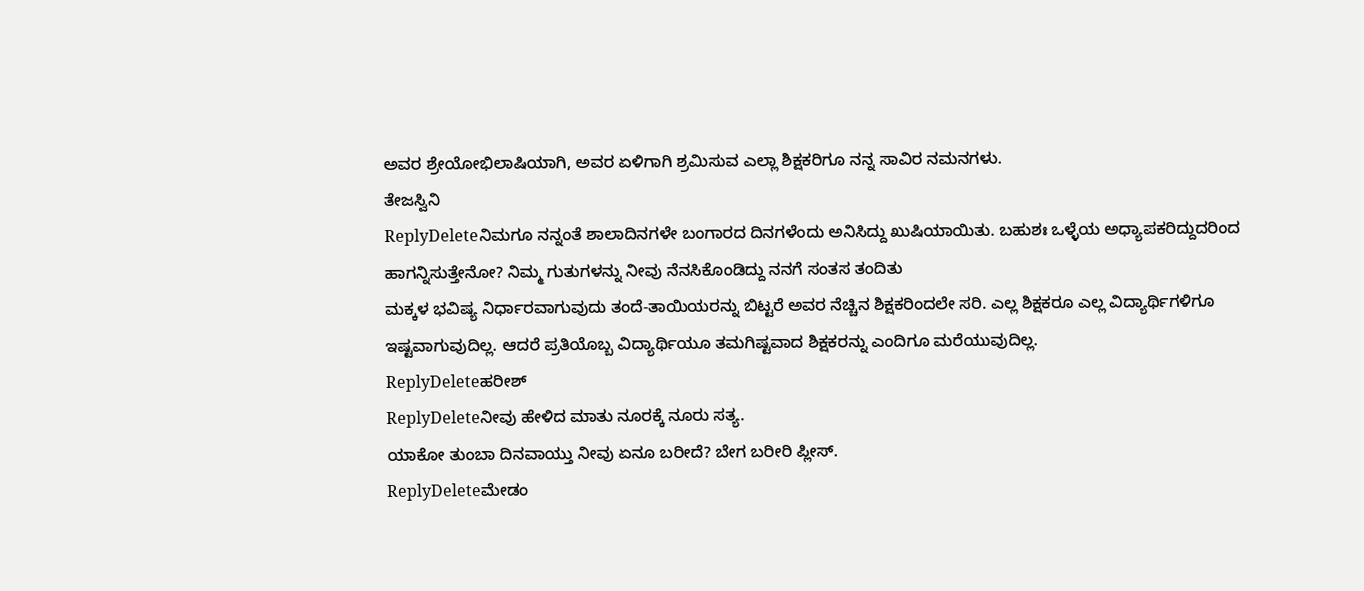ಅವರ ಶ್ರೇಯೋಭಿಲಾಷಿಯಾಗಿ, ಅವರ ಏಳಿಗಾಗಿ ಶ್ರಮಿಸುವ ಎಲ್ಲಾ ಶಿಕ್ಷಕರಿಗೂ ನನ್ನ ಸಾವಿರ ನಮನಗಳು.
ತೇಜಸ್ವಿನಿ
ReplyDeleteನಿಮಗೂ ನನ್ನಂತೆ ಶಾಲಾದಿನಗಳೇ ಬಂಗಾರದ ದಿನಗಳೆಂದು ಅನಿಸಿದ್ದು ಖುಷಿಯಾಯಿತು. ಬಹುಶಃ ಒಳ್ಳೆಯ ಅಧ್ಯಾಪಕರಿದ್ದುದರಿಂದ ಹಾಗನ್ನಿಸುತ್ತೇನೋ? ನಿಮ್ಮ ಗುತುಗಳನ್ನು ನೀವು ನೆನಸಿಕೊಂಡಿದ್ದು ನನಗೆ ಸಂತಸ ತಂದಿತು
ಮಕ್ಕಳ ಭವಿಷ್ಯ ನಿರ್ಧಾರವಾಗುವುದು ತಂದೆ-ತಾಯಿಯರನ್ನು ಬಿಟ್ಟರೆ ಅವರ ನೆಚ್ಚಿನ ಶಿಕ್ಷಕರಿಂದಲೇ ಸರಿ. ಎಲ್ಲ ಶಿಕ್ಷಕರೂ ಎಲ್ಲ ವಿದ್ಯಾರ್ಥಿಗಳಿಗೂ ಇಷ್ಟವಾಗುವುದಿಲ್ಲ. ಆದರೆ ಪ್ರತಿಯೊಬ್ಬ ವಿದ್ಯಾರ್ಥಿಯೂ ತಮಗಿಷ್ಟವಾದ ಶಿಕ್ಷಕರನ್ನು ಎಂದಿಗೂ ಮರೆಯುವುದಿಲ್ಲ.
ReplyDeleteಹರೀಶ್
ReplyDeleteನೀವು ಹೇಳಿದ ಮಾತು ನೂರಕ್ಕೆ ನೂರು ಸತ್ಯ.
ಯಾಕೋ ತುಂಬಾ ದಿನವಾಯ್ತು ನೀವು ಏನೂ ಬರೀದೆ? ಬೇಗ ಬರೀರಿ ಪ್ಲೀಸ್.
ReplyDeleteಮೇಡಂ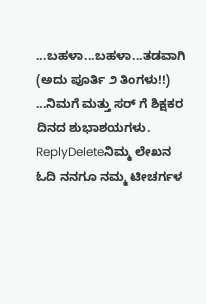...ಬಹಳಾ...ಬಹಳಾ...ತಡವಾಗಿ (ಅದು ಪೂರ್ತಿ ೨ ತಿಂಗಳು!!) ...ನಿಮಗೆ ಮತ್ತು ಸರ್ ಗೆ ಶಿಕ್ಷಕರ ದಿನದ ಶುಭಾಶಯಗಳು.
ReplyDeleteನಿಮ್ಮ ಲೇಖನ ಓದಿ ನನಗೂ ನಮ್ಮ ಟೀಚರ್ಗಳ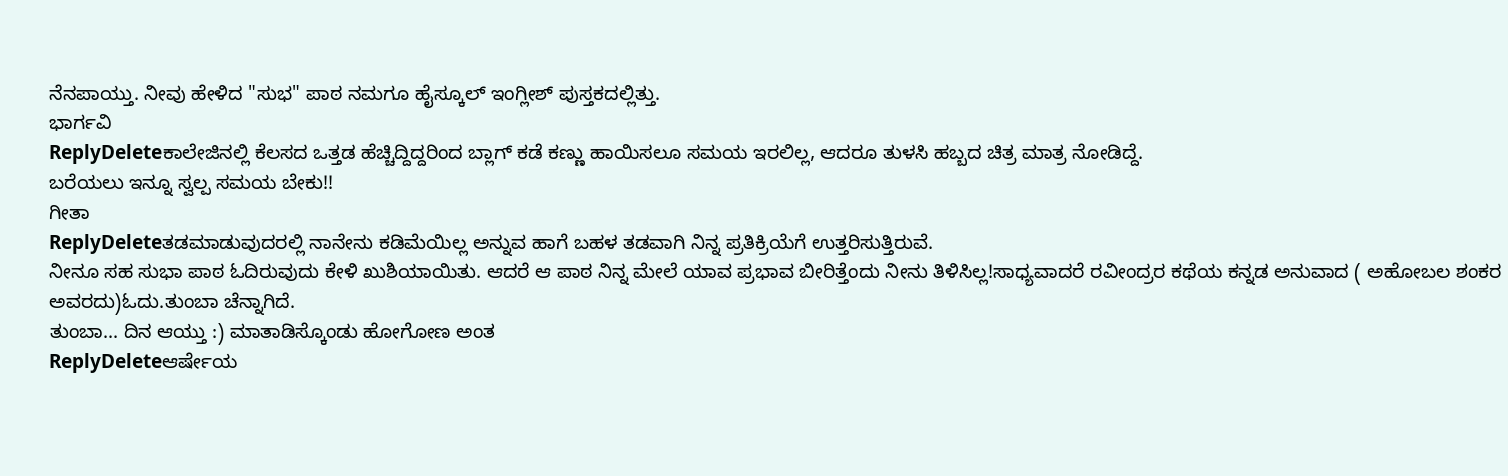ನೆನಪಾಯ್ತು. ನೀವು ಹೇಳಿದ "ಸುಭ" ಪಾಠ ನಮಗೂ ಹೈಸ್ಕೂಲ್ ಇಂಗ್ಲೀಶ್ ಪುಸ್ತಕದಲ್ಲಿತ್ತು.
ಭಾರ್ಗವಿ
ReplyDeleteಕಾಲೇಜಿನಲ್ಲಿ ಕೆಲಸದ ಒತ್ತಡ ಹೆಚ್ಚಿದ್ದಿದ್ದರಿಂದ ಬ್ಲಾಗ್ ಕಡೆ ಕಣ್ಣು ಹಾಯಿಸಲೂ ಸಮಯ ಇರಲಿಲ್ಲ, ಆದರೂ ತುಳಸಿ ಹಬ್ಬದ ಚಿತ್ರ ಮಾತ್ರ ನೋಡಿದ್ದೆ.
ಬರೆಯಲು ಇನ್ನೂ ಸ್ವಲ್ಪ ಸಮಯ ಬೇಕು!!
ಗೀತಾ
ReplyDeleteತಡಮಾಡುವುದರಲ್ಲಿ ನಾನೇನು ಕಡಿಮೆಯಿಲ್ಲ ಅನ್ನುವ ಹಾಗೆ ಬಹಳ ತಡವಾಗಿ ನಿನ್ನ ಪ್ರತಿಕ್ರಿಯೆಗೆ ಉತ್ತರಿಸುತ್ತಿರುವೆ.
ನೀನೂ ಸಹ ಸುಭಾ ಪಾಠ ಓದಿರುವುದು ಕೇಳಿ ಖುಶಿಯಾಯಿತು. ಆದರೆ ಆ ಪಾಠ ನಿನ್ನ ಮೇಲೆ ಯಾವ ಪ್ರಭಾವ ಬೀರಿತ್ತೆಂದು ನೀನು ತಿಳಿಸಿಲ್ಲ!ಸಾಧ್ಯವಾದರೆ ರವೀಂದ್ರರ ಕಥೆಯ ಕನ್ನಡ ಅನುವಾದ ( ಅಹೋಬಲ ಶಂಕರ ಅವರದು)ಓದು.ತುಂಬಾ ಚೆನ್ನಾಗಿದೆ.
ತುಂಬಾ... ದಿನ ಆಯ್ತು :) ಮಾತಾಡಿಸ್ಕೊಂಡು ಹೋಗೋಣ ಅಂತ
ReplyDeleteಆರ್ಷೇಯ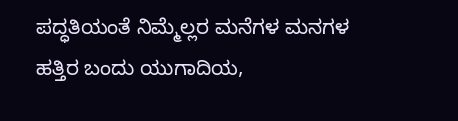ಪದ್ಧತಿಯಂತೆ ನಿಮ್ಮೆಲ್ಲರ ಮನೆಗಳ ಮನಗಳ ಹತ್ತಿರ ಬಂದು ಯುಗಾದಿಯ,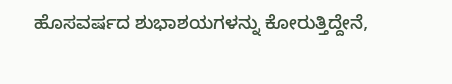ಹೊಸವರ್ಷದ ಶುಭಾಶಯಗಳನ್ನು ಕೋರುತ್ತಿದ್ದೇನೆ,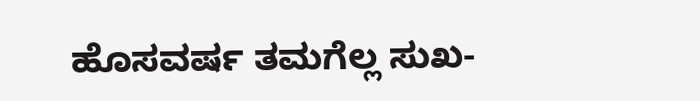ಹೊಸವರ್ಷ ತಮಗೆಲ್ಲ ಸುಖ-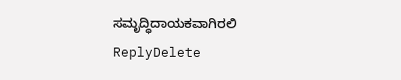ಸಮೃದ್ಧಿದಾಯಕವಾಗಿರಲಿ
ReplyDelete